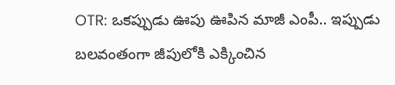OTR: ఒకప్పుడు ఊపు ఊపిన మాజీ ఎంపీ.. ఇప్పుడు బలవంతంగా జీపులోకి ఎక్కించిన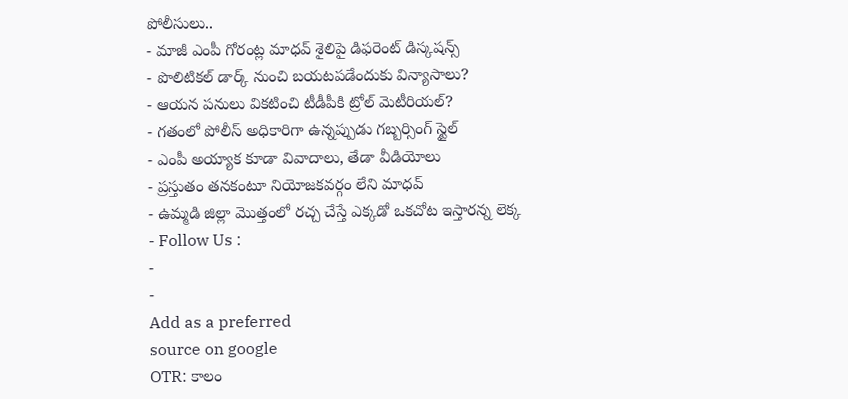పోలీసులు..
- మాజీ ఎంపీ గోరంట్ల మాధవ్ శైలిపై డిఫరెంట్ డిస్కషన్స్
- పొలిటికల్ డార్క్ నుంచి బయటపడేందుకు విన్యాసాలు?
- ఆయన పనులు వికటించి టీడీపీకి ట్రోల్ మెటీరియల్?
- గతంలో పోలీస్ అధికారిగా ఉన్నప్పుడు గబ్బర్సింగ్ స్టైల్
- ఎంపీ అయ్యాక కూడా వివాదాలు, తేడా వీడియోలు
- ప్రస్తుతం తనకంటూ నియోజకవర్గం లేని మాధవ్
- ఉమ్మడి జిల్లా మొత్తంలో రచ్చ చేస్తే ఎక్కడో ఒకచోట ఇస్తారన్న లెక్క
- Follow Us :
-
-
Add as a preferred
source on google
OTR: కాలం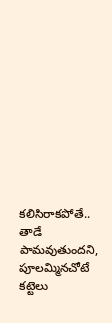కలిసిరాకపోతే.. తాడే పామవుతుందని, పూలమ్మినచోటే కట్టెలు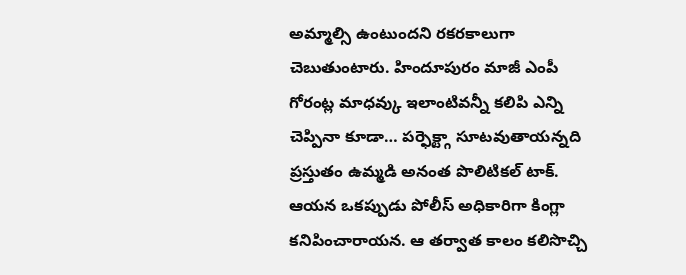అమ్మాల్సి ఉంటుందని రకరకాలుగా చెబుతుంటారు. హిందూపురం మాజీ ఎంపీ గోరంట్ల మాధవ్కు ఇలాంటివన్నీ కలిపి ఎన్ని చెప్పినా కూడా… పర్ఫెక్ట్గా సూటవుతాయన్నది ప్రస్తుతం ఉమ్మడి అనంత పొలిటికల్ టాక్. ఆయన ఒకప్పుడు పోలీస్ అధికారిగా కింగ్లా కనిపించారాయన. ఆ తర్వాత కాలం కలిసొచ్చి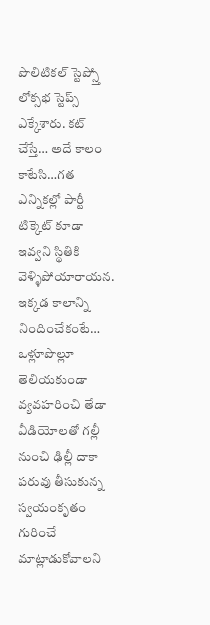పొలిటికల్ స్టెప్స్తో లోక్సభ స్టెప్స్ ఎక్కేశారు. కట్ చేస్తే… అదే కాలం కాటేసి…గత ఎన్నికల్లో పార్టీ టిక్కెట్ కూడా ఇవ్వని స్థితికి వెళ్ళిపోయారాయన. ఇక్కడ కాలాన్ని నిందించేకంటే… ఒళ్లూపొల్లూ తెలియకుండా వ్యవహరించి తేడా వీడియోలతో గల్లీ నుంచి ఢిల్లీ దాకా పరువు తీసుకున్న స్వయంకృతం గురించే మాట్లాడుకోవాలని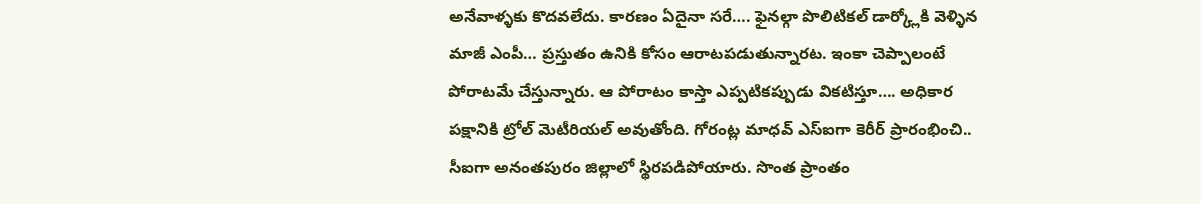అనేవాళ్ళకు కొదవలేదు. కారణం ఏదైనా సరే…. ఫైనల్గా పొలిటికల్ డార్క్లోకి వెళ్ళిన మాజీ ఎంపీ… ప్రస్తుతం ఉనికి కోసం ఆరాటపడుతున్నారట. ఇంకా చెప్పాలంటే పోరాటమే చేస్తున్నారు. ఆ పోరాటం కాస్తా ఎప్పటికప్పుడు వికటిస్తూ…. అధికార పక్షానికి ట్రోల్ మెటీరియల్ అవుతోంది. గోరంట్ల మాధవ్ ఎస్ఐగా కెరీర్ ప్రారంభించి.. సీఐగా అనంతపురం జిల్లాలో స్థిరపడిపోయారు. సొంత ప్రాంతం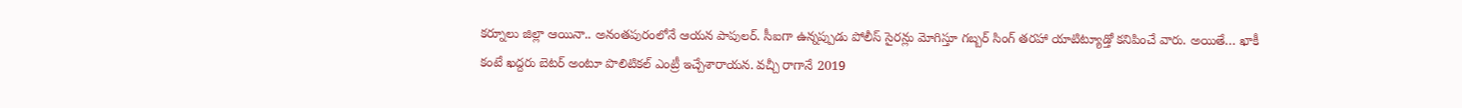కర్నూలు జిల్లా ఆయినా.. అనంతపురంలోనే ఆయన పాపులర్. సీఐగా ఉన్నప్పుడు పోలీస్ సైరన్లు మోగిస్తూ గబ్బర్ సింగ్ తరహా యాటిట్యూడ్తో కనిపించే వారు. అయితే… ఖాకీ కంటే ఖద్దరు బెటర్ అంటూ పొలిటికల్ ఎంట్రీ ఇచ్చేశారాయన. వచ్చీ రాగానే 2019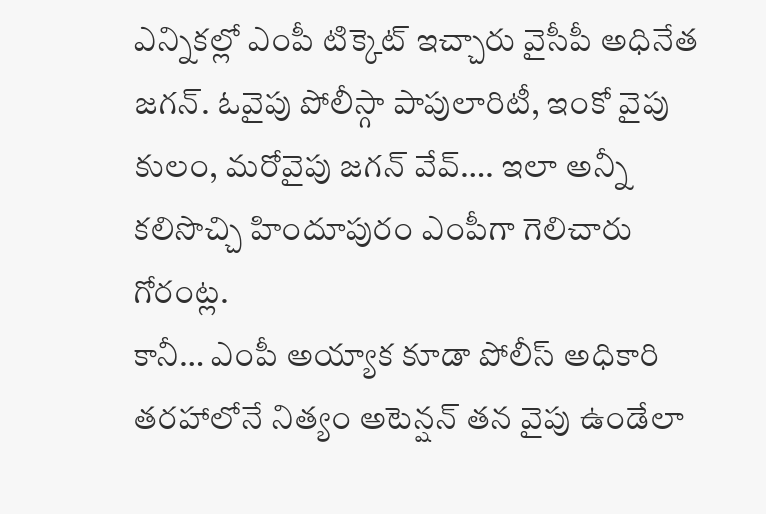ఎన్నికల్లో ఎంపీ టిక్కెట్ ఇచ్చారు వైసీపీ అధినేత జగన్. ఓవైపు పోలీస్గా పాపులారిటీ, ఇంకో వైపు కులం, మరోవైపు జగన్ వేవ్…. ఇలా అన్నీ కలిసొచ్చి హిందూపురం ఎంపీగా గెలిచారు గోరంట్ల.
కానీ… ఎంపీ అయ్యాక కూడా పోలీస్ అధికారి తరహాలోనే నిత్యం అటెన్షన్ తన వైపు ఉండేలా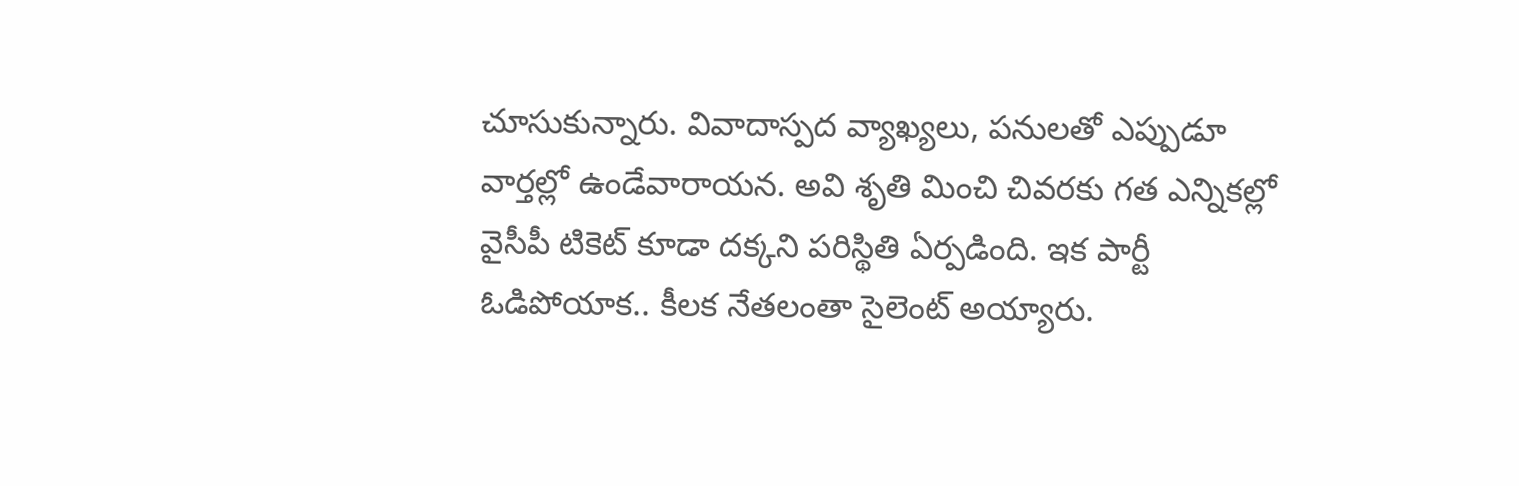చూసుకున్నారు. వివాదాస్పద వ్యాఖ్యలు, పనులతో ఎప్పుడూ వార్తల్లో ఉండేవారాయన. అవి శృతి మించి చివరకు గత ఎన్నికల్లో వైసీపీ టికెట్ కూడా దక్కని పరిస్థితి ఏర్పడింది. ఇక పార్టీ ఓడిపోయాక.. కీలక నేతలంతా సైలెంట్ అయ్యారు.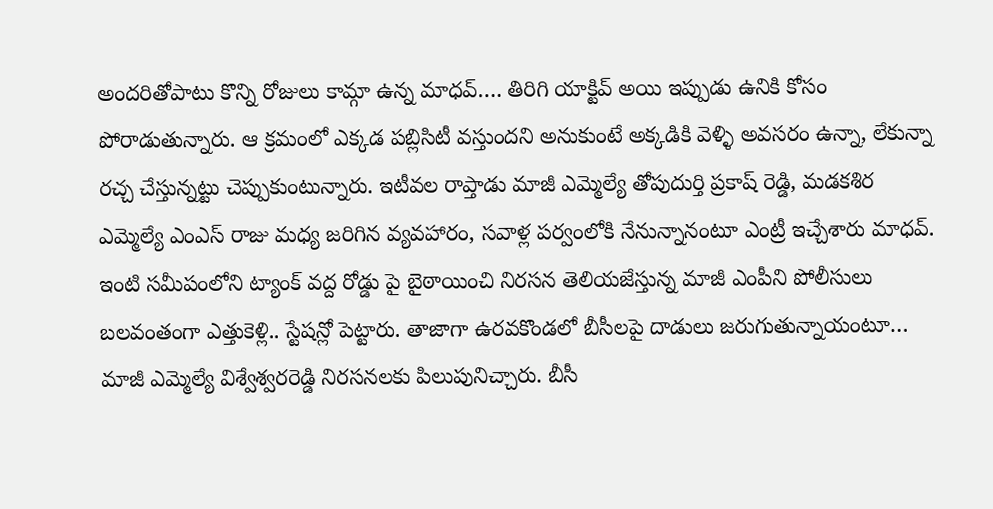అందరితోపాటు కొన్ని రోజులు కామ్గా ఉన్న మాధవ్…. తిరిగి యాక్టివ్ అయి ఇప్పుడు ఉనికి కోసం పోరాడుతున్నారు. ఆ క్రమంలో ఎక్కడ పబ్లిసిటీ వస్తుందని అనుకుంటే అక్కడికి వెళ్ళి అవసరం ఉన్నా, లేకున్నా రచ్చ చేస్తున్నట్టు చెప్పుకుంటున్నారు. ఇటీవల రాప్తాడు మాజీ ఎమ్మెల్యే తోపుదుర్తి ప్రకాష్ రెడ్డి, మడకశిర ఎమ్మెల్యే ఎంఎస్ రాజు మధ్య జరిగిన వ్యవహారం, సవాళ్ల పర్వంలోకి నేనున్నానంటూ ఎంట్రీ ఇచ్చేశారు మాధవ్. ఇంటి సమీపంలోని ట్యాంక్ వద్ద రోడ్డు పై బైఠాయించి నిరసన తెలియజేస్తున్న మాజీ ఎంపీని పోలీసులు బలవంతంగా ఎత్తుకెళ్లి.. స్టేషన్లో పెట్టారు. తాజాగా ఉరవకొండలో బీసీలపై దాడులు జరుగుతున్నాయంటూ… మాజీ ఎమ్మెల్యే విశ్వేశ్వరరెడ్డి నిరసనలకు పిలుపునిచ్చారు. బీసీ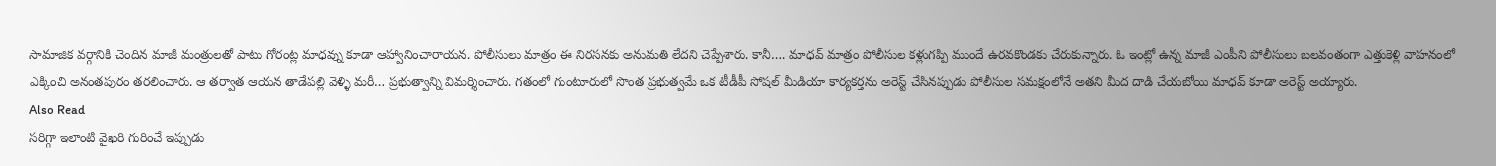సామాజిక వర్గానికి చెందిన మాజీ మంత్రులతో పాటు గోరంట్ల మాధవ్ను కూడా ఆహ్వానించారాయన. పోలీసులు మాత్రం ఈ నిరసనకు అనుమతి లేదని చెప్పేశారు. కానీ…. మాధవ్ మాత్రం పోలీసుల కళ్లుగప్పి ముందే ఉరవకొండకు చేరుకున్నారు. ఓ ఇంట్లో ఉన్న మాజీ ఎంపీని పోలీసులు బలవంతంగా ఎత్తుకెళ్లి వాహనంలో ఎక్కించి అనంతపురం తరలించారు. ఆ తర్వాత ఆయన తాడేపల్లి వెళ్ళి మరీ… ప్రభుత్వాన్ని విమర్శించారు. గతంలో గుంటూరులో సొంత ప్రభుత్వమే ఒక టీడీపీ సోషల్ మీడియా కార్యకర్తను అరెస్ట్ చేసినప్పుడు పోలీసుల సమక్షంలోనే అతని మీద దాడి చేయబోయి మాధవ్ కూడా అరెస్ట్ అయ్యారు.
Also Read
సరిగ్గా ఇలాంటి వైఖరి గురించే ఇప్పుడు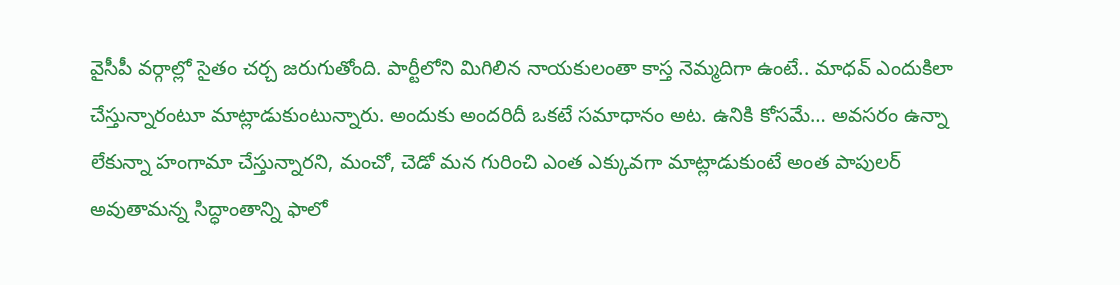వైసీపీ వర్గాల్లో సైతం చర్చ జరుగుతోంది. పార్టీలోని మిగిలిన నాయకులంతా కాస్త నెమ్మదిగా ఉంటే.. మాధవ్ ఎందుకిలా చేస్తున్నారంటూ మాట్లాడుకుంటున్నారు. అందుకు అందరిదీ ఒకటే సమాధానం అట. ఉనికి కోసమే… అవసరం ఉన్నా లేకున్నా హంగామా చేస్తున్నారని, మంచో, చెడో మన గురించి ఎంత ఎక్కువగా మాట్లాడుకుంటే అంత పాపులర్ అవుతామన్న సిద్ధాంతాన్ని ఫాలో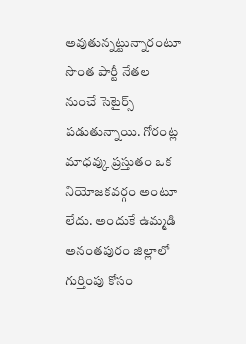అవుతున్నట్టున్నారంటూ సొంత పార్టీ నేతల నుంచే సెటైర్స్ పడుతున్నాయి. గోరంట్ల మాధవ్కు ప్రస్తుతం ఒక నియోజకవర్గం అంటూ లేదు. అందుకే ఉమ్మడి అనంతపురం జిల్లాలో గుర్తింపు కోసం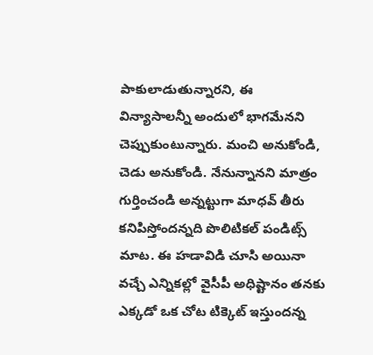పాకులాడుతున్నారని, ఈ విన్యాసాలన్నీ అందులో భాగమేనని చెప్పుకుంటున్నారు. మంచి అనుకోండి, చెడు అనుకోండి. నేనున్నానని మాత్రం గుర్తించండి అన్నట్టుగా మాధవ్ తీరు కనిపిస్తోందన్నది పొలిటికల్ పండిట్స్ మాట. ఈ హడావిడి చూసి అయినా వచ్చే ఎన్నికల్లో వైసీపీ అధిష్టానం తనకు ఎక్కడో ఒక చోట టిక్కెట్ ఇస్తుందన్న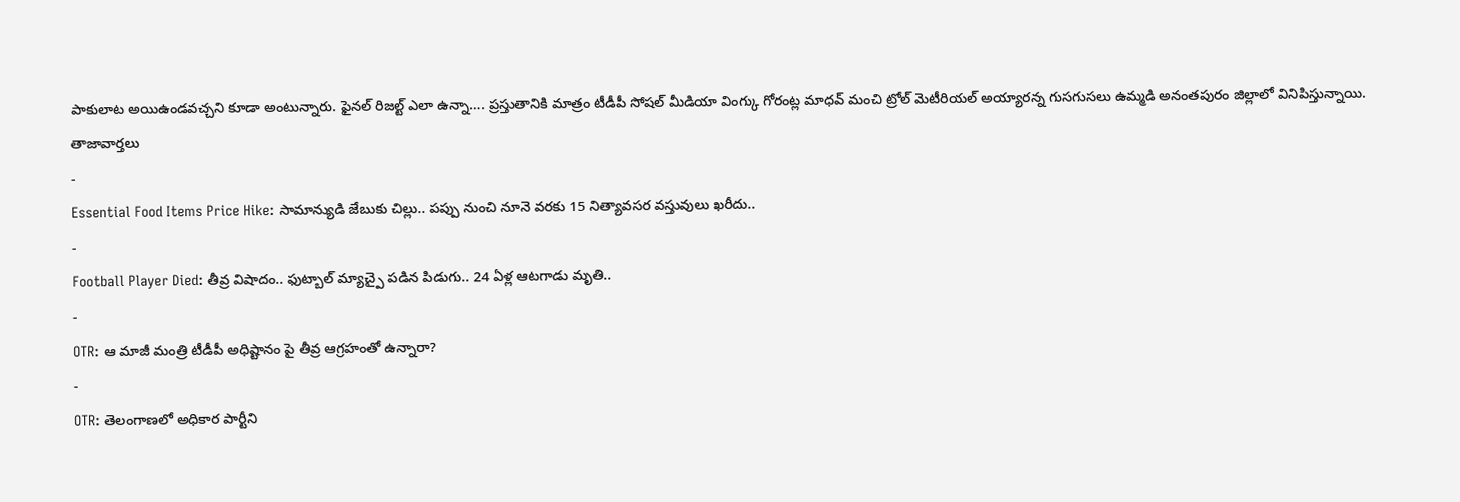పాకులాట అయిఉండవచ్చని కూడా అంటున్నారు. ఫైనల్ రిజల్ట్ ఎలా ఉన్నా…. ప్రస్తుతానికి మాత్రం టీడీపీ సోషల్ మీడియా వింగ్కు గోరంట్ల మాధవ్ మంచి ట్రోల్ మెటీరియల్ అయ్యారన్న గుసగుసలు ఉమ్మడి అనంతపురం జిల్లాలో వినిపిస్తున్నాయి.
తాజావార్తలు
-
Essential Food Items Price Hike: సామాన్యుడి జేబుకు చిల్లు.. పప్పు నుంచి నూనె వరకు 15 నిత్యావసర వస్తువులు ఖరీదు..
-
Football Player Died: తీవ్ర విషాదం.. ఫుట్బాల్ మ్యాచ్పై పడిన పిడుగు.. 24 ఏళ్ల ఆటగాడు మృతి..
-
OTR: ఆ మాజీ మంత్రి టీడీపీ అధిష్టానం పై తీవ్ర ఆగ్రహంతో ఉన్నారా?
-
OTR: తెలంగాణలో అధికార పార్టీని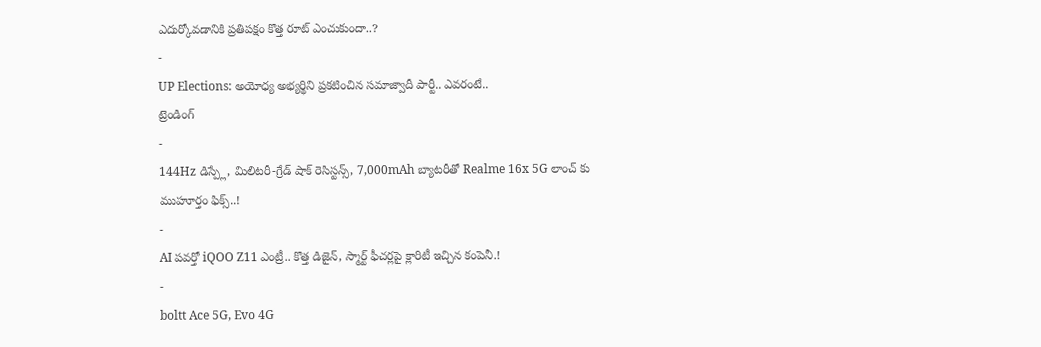ఎదుర్కోవడానికి ప్రతిపక్షం కొత్త రూట్ ఎంచుకుందా..?
-
UP Elections: అయోధ్య అభ్యర్థిని ప్రకటించిన సమాజ్వాదీ పార్టీ.. ఎవరంటే..
ట్రెండింగ్
-
144Hz డిస్ప్లే, మిలిటరీ-గ్రేడ్ షాక్ రెసిస్టన్స్, 7,000mAh బ్యాటరీతో Realme 16x 5G లాంచ్ కు ముహూర్తం ఫిక్స్..!
-
AI పవర్తో iQOO Z11 ఎంట్రీ.. కొత్త డిజైన్, స్మార్ట్ ఫీచర్లపై క్లారిటీ ఇచ్చిన కంపెనీ.!
-
boltt Ace 5G, Evo 4G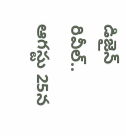డిజైన్ రివీల్.. ఆగస్టు 25న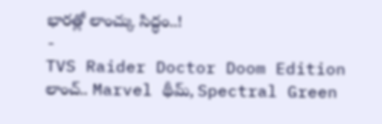భారత్లో లాంచ్కు సిద్ధం..!
-
TVS Raider Doctor Doom Edition లాంచ్.. Marvel థీమ్, Spectral Green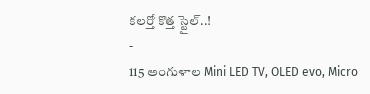కలర్తో కొత్త స్టైల్..!
-
115 అంగుళాల Mini LED TV, OLED evo, Micro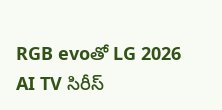RGB evoతో LG 2026 AI TV సిరీస్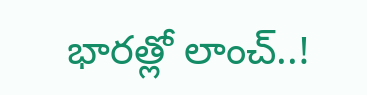భారత్లో లాంచ్..!